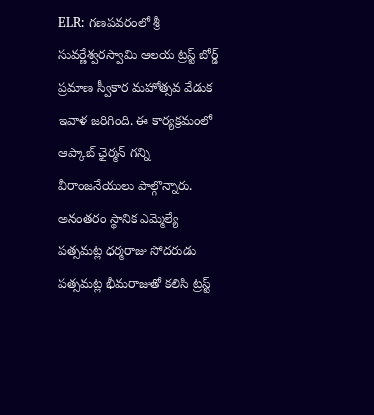ELR: గణపవరంలో శ్రీ సువర్ణేశ్వరస్వామి ఆలయ ట్రస్ట్ బోర్డ్ ప్రమాణ స్వీకార మహోత్సవ వేడుక ఇవాళ జరిగింది. ఈ కార్యక్రమంలో ఆప్కాబ్ ఛైర్మన్ గన్ని వీరాంజనేయులు పాల్గొన్నారు. అనంతరం స్థానిక ఎమ్మెల్యే పత్సమట్ల ధర్మరాజు సోదరుడు పత్సమట్ల భీమరాజుతో కలిసి ట్రస్ట్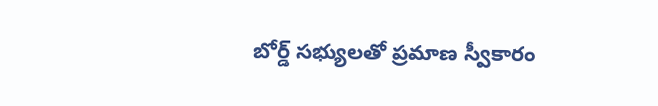బోర్డ్ సభ్యులతో ప్రమాణ స్వీకారం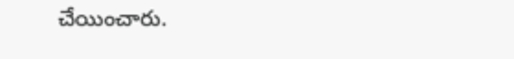చేయించారు.